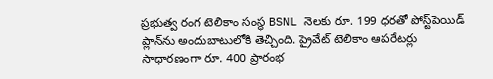ప్రభుత్వ రంగ టెలికాం సంస్థ BSNL నెలకు రూ. 199 ధరతో పోస్ట్‌పెయిడ్ ప్లాన్‌ను అందుబాటులోకి తెచ్చింది. ప్రైవేట్ టెలికాం ఆపరేటర్లు సాధారణంగా రూ. 400 ప్రారంభ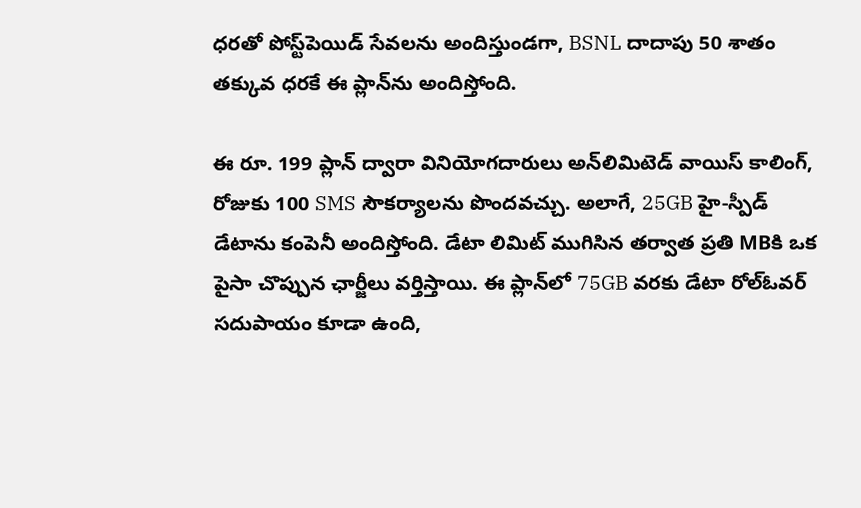ధరతో పోస్ట్‌పెయిడ్ సేవలను అందిస్తుండగా, BSNL దాదాపు 50 శాతం తక్కువ ధరకే ఈ ప్లాన్‌ను అందిస్తోంది.

ఈ రూ. 199 ప్లాన్ ద్వారా వినియోగదారులు అన్‌లిమిటెడ్ వాయిస్ కాలింగ్, రోజుకు 100 SMS సౌకర్యాలను పొందవచ్చు. అలాగే, 25GB హై-స్పీడ్ డేటాను కంపెనీ అందిస్తోంది. డేటా లిమిట్ ముగిసిన తర్వాత ప్రతి MBకి ఒక పైసా చొప్పున ఛార్జీలు వర్తిస్తాయి. ఈ ప్లాన్‌లో 75GB వరకు డేటా రోల్‌ఓవర్ సదుపాయం కూడా ఉంది,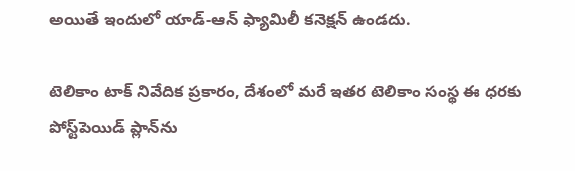అయితే ఇందులో యాడ్-ఆన్ ఫ్యామిలీ కనెక్షన్ ఉండదు.

టెలికాం టాక్ నివేదిక ప్రకారం, దేశంలో మరే ఇతర టెలికాం సంస్థ ఈ ధరకు పోస్ట్‌పెయిడ్ ప్లాన్‌ను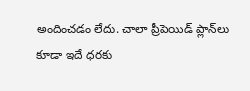అందించడం లేదు. చాలా ప్రీపెయిడ్ ప్లాన్‌లు కూడా ఇదే ధరకు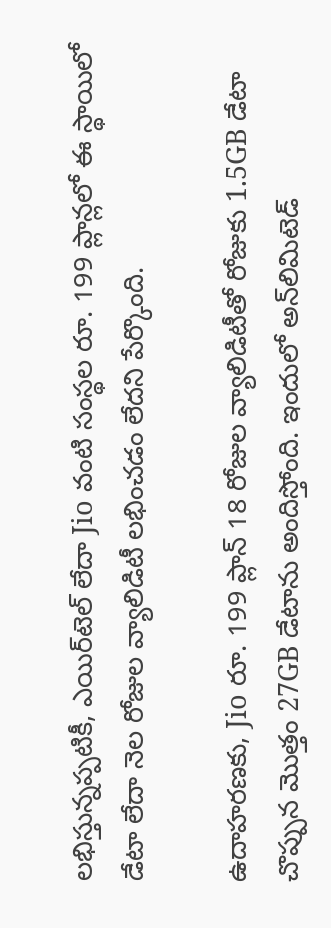లభిస్తున్నప్పటికీ, ఎయిర్‌టెల్ లేదా Jio వంటి సంస్థల రూ. 199 ప్లాన్లలో ఈ స్థాయిలో డేటా లేదా నెల రోజుల వ్యాలిడిటీ లభించడం లేదని పేర్కొంది.

ఉదాహరణకు, Jio రూ. 199 ప్లాన్ 18 రోజుల వ్యాలిడిటీతో రోజుకు 1.5GB డేటా చొప్పున మొత్తం 27GB డేటాను అందిస్తోంది. ఇందులో అన్‌లిమిటెడ్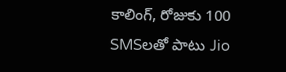కాలింగ్, రోజుకు 100 SMSలతో పాటు Jio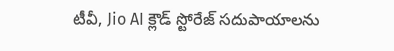టీవీ, Jio AI క్లౌడ్ స్టోరేజ్ సదుపాయాలను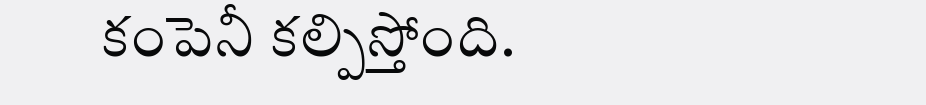కంపెనీ కల్పిస్తోంది.